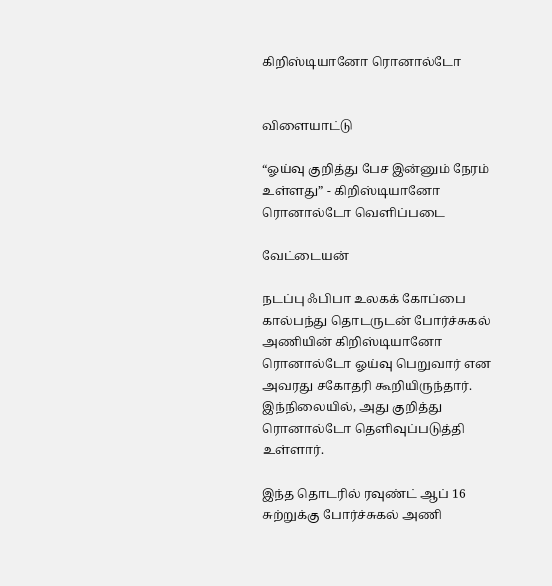கிறிஸ்டியானோ ரொனால்டோ


விளையாட்டு

“ஓய்வு குறித்து பேச இன்னும் நேரம் உள்ளது” - கிறிஸ்டியானோ ரொனால்டோ வெளிப்படை

வேட்டையன்

நடப்பு ஃபிபா உலகக் கோப்பை கால்பந்து தொடருடன் போர்ச்சுகல் அணியின் கிறிஸ்டியானோ ரொனால்டோ ஓய்வு பெறுவார் என அவரது சகோதரி கூறியிருந்தார். இந்நிலையில், அது குறித்து ரொனால்டோ தெளிவுப்படுத்தி உள்ளார்.

இந்த தொடரில் ரவுண்ட் ஆப் 16 சுற்றுக்கு போர்ச்சுகல் அணி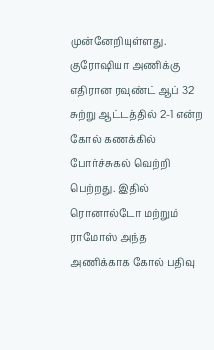முன்னேறியுள்ளது. குரோஷியா அணிக்கு எதிரான ரவுண்ட் ஆப் 32 சுற்று ஆட்டத்தில் 2-1 என்ற கோல் கணக்கில் போர்ச்சுகல் வெற்றி பெற்றது. இதில் ரொனால்டோ மற்றும் ராமோஸ் அந்த அணிக்காக கோல் பதிவு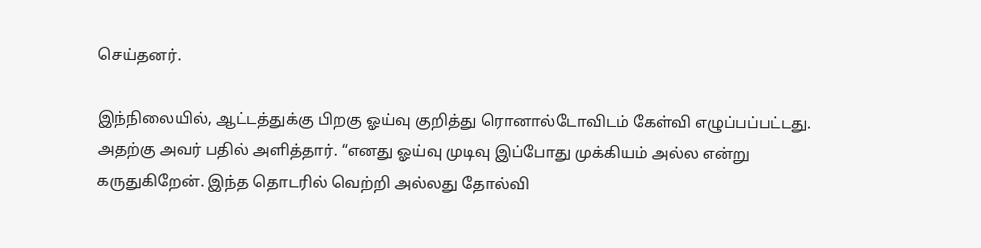செய்தனர்.

இந்நிலையில், ஆட்டத்துக்கு பிறகு ஓய்வு குறித்து ரொனால்டோவிடம் கேள்வி எழுப்பப்பட்டது. அதற்கு அவர் பதில் அளித்தார். “எனது ஓய்வு முடிவு இப்போது முக்கியம் அல்ல என்று கருதுகிறேன். இந்த தொடரில் வெற்றி அல்லது தோல்வி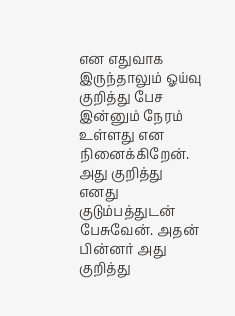என எதுவாக இருந்தாலும் ஓய்வு குறித்து பேச இன்னும் நேரம் உள்ளது என நினைக்கிறேன். அது குறித்து எனது குடும்பத்துடன் பேசுவேன். அதன் பின்னர் அது குறித்து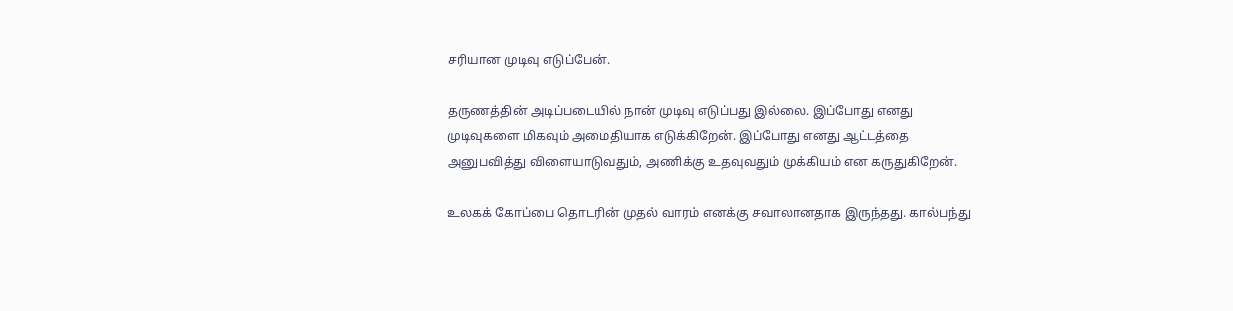சரியான முடிவு எடுப்பேன்.

தருணத்தின் அடிப்படையில் நான் முடிவு எடுப்பது இல்லை. இப்போது எனது முடிவுகளை மிகவும் அமைதியாக எடுக்கிறேன். இப்போது எனது ஆட்டத்தை அனுபவித்து விளையாடுவதும், அணிக்கு உதவுவதும் முக்கியம் என கருதுகிறேன்.

உலகக் கோப்பை தொடரின் முதல் வாரம் எனக்கு சவாலானதாக இருந்தது. கால்பந்து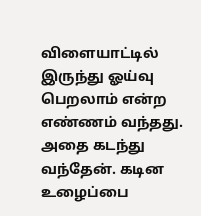விளையாட்டில் இருந்து ஓய்வு பெறலாம் என்ற எண்ணம் வந்தது. அதை கடந்து வந்தேன். கடின உழைப்பை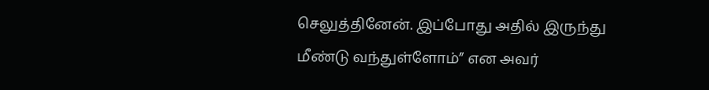செலுத்தினேன். இப்போது அதில் இருந்து மீண்டு வந்துள்ளோம்” என அவர்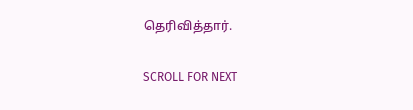தெரிவித்தார்.

SCROLL FOR NEXT